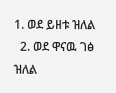1. ወደ ይዘቱ ዝለል
  2. ወደ ዋናዉ ገፅ ዝለል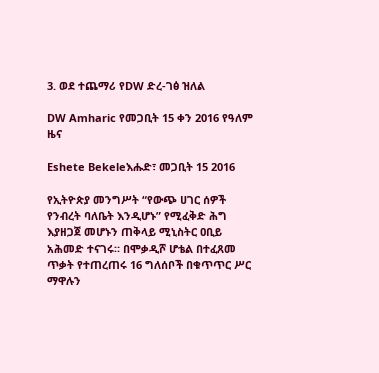3. ወደ ተጨማሪ የDW ድረ-ገፅ ዝለል

DW Amharic የመጋቢት 15 ቀን 2016 የዓለም ዜና

Eshete Bekeleእሑድ፣ መጋቢት 15 2016

የኢትዮጵያ መንግሥት “የውጭ ሀገር ሰዎች የንብረት ባለቤት እንዲሆኑ” የሚፈቅድ ሕግ እያዘጋጀ መሆኑን ጠቅላይ ሚኒስትር ዐቢይ አሕመድ ተናገሩ። በሞቃዲሾ ሆቴል በተፈጸመ ጥቃት የተጠረጠሩ 16 ግለሰቦች በቁጥጥር ሥር ማዋሉን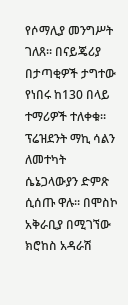የሶማሊያ መንግሥት ገለጸ። በናይጄሪያ በታጣቂዎች ታግተው የነበሩ ከ130 በላይ ተማሪዎች ተለቀቁ። ፕሬዝደንት ማኪ ሳልን ለመተካት ሴኔጋላውያን ድምጽ ሲሰጡ ዋሉ። በሞስኮ አቅራቢያ በሚገኘው ክሮከስ አዳራሽ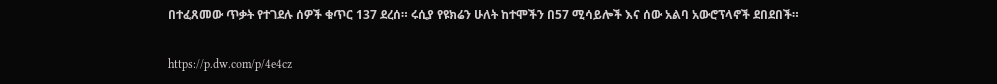በተፈጸመው ጥቃት የተገደሉ ሰዎች ቁጥር 137 ደረሰ። ሩሲያ የዩክሬን ሁለት ከተሞችን በ57 ሚሳይሎች እና ሰው አልባ አውሮፕላኖች ደበደበች።

https://p.dw.com/p/4e4cz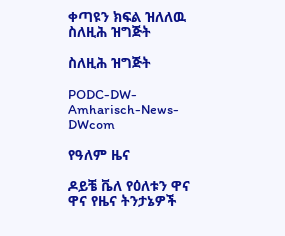ቀጣዩን ክፍል ዝለለዉ ስለዚሕ ዝግጅት

ስለዚሕ ዝግጅት

PODC-DW-Amharisch-News-DWcom

የዓለም ዜና

ዶይቼ ቬለ የዕለቱን ዋና ዋና የዜና ትንታኔዎች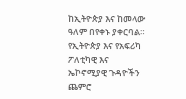ከኢትዮጵያ እና ከመላው ዓለም በየቀኑ ያቀርባል። የኢትዮጵያ እና የአፍሪካ ፖለቲካዊ እና ኤኮኖሚያዊ ጉዳዮችን ጨምሮ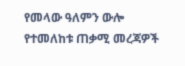የመላው ዓለምን ውሎ የተመለከቱ ጠቃሚ መረጃዎች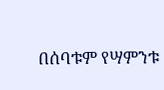በሰባቱም የሣምንቱ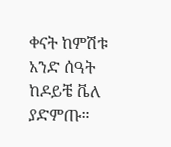ቀናት ከምሽቱ አንድ ሰዓት ከዶይቼ ቬለ ያድምጡ።